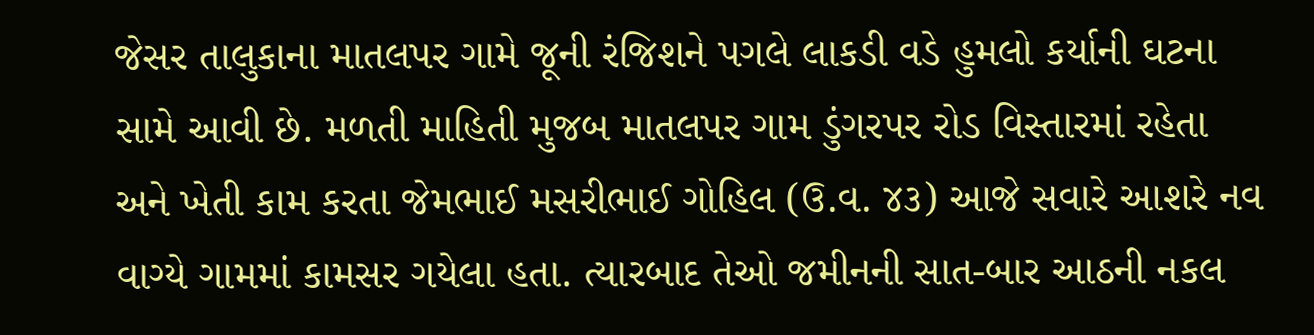જેસર તાલુકાના માતલપર ગામે જૂની રંજિશને પગલે લાકડી વડે હુમલો કર્યાની ઘટના સામે આવી છે. મળતી માહિતી મુજબ માતલપર ગામ ડુંગરપર રોડ વિસ્તારમાં રહેતા અને ખેતી કામ કરતા જેમભાઈ મસરીભાઈ ગોહિલ (ઉ.વ. ૪૩) આજે સવારે આશરે નવ વાગ્યે ગામમાં કામસર ગયેલા હતા. ત્યારબાદ તેઓ જમીનની સાત-બાર આઠની નકલ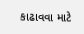કાઢાવવા માટે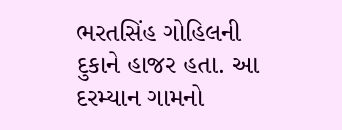ભરતસિંહ ગોહિલની દુકાને હાજર હતા. આ દરમ્યાન ગામનો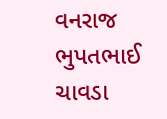વનરાજ ભુપતભાઈ ચાવડા